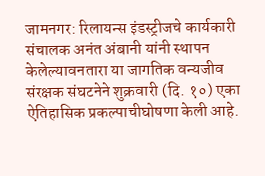जामनगर: रिलायन्स इंडस्ट्रीजचे कार्यकारी संचालक अनंत अंबानी यांनी स्थापन केलेल्यावनतारा या जागतिक वन्यजीव संरक्षक संघटनेने शुक्रवारी (दि. १०) एका ऐतिहासिक प्रकल्पाचीघोषणा केली आहे.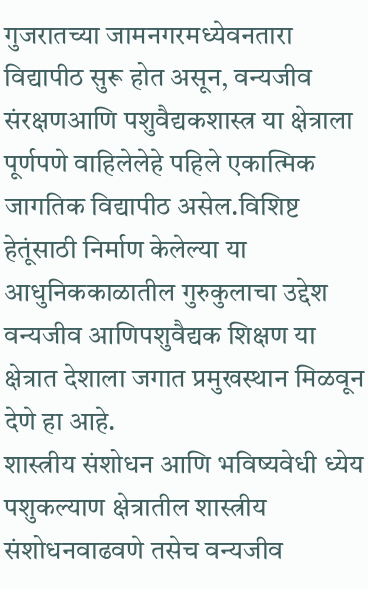गुजरातच्या जामनगरमध्येवनतारा विद्यापीठ सुरू होत असून, वन्यजीव संरक्षणआणि पशुवैद्यकशास्त्र या क्षेत्राला पूर्णपणे वाहिलेलेहे पहिले एकात्मिक जागतिक विद्यापीठ असेल.विशिष्ट हेतूंसाठी निर्माण केलेल्या या आधुनिककाळातील गुरुकुलाचा उद्देश वन्यजीव आणिपशुवैद्यक शिक्षण या क्षेत्रात देशाला जगात प्रमुखस्थान मिळवून देणे हा आहे.
शास्त्रीय संशोधन आणि भविष्यवेधी ध्येय
पशुकल्याण क्षेत्रातील शास्त्रीय संशोधनवाढवणे तसेच वन्यजीव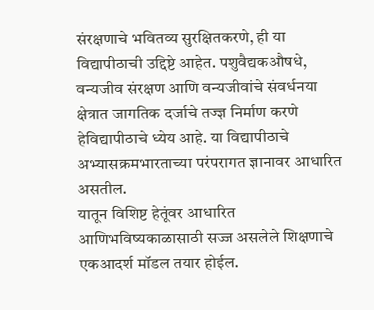संरक्षणाचे भवितव्य सुरक्षितकरणे, ही या विद्यापीठाची उद्दिष्टे आहेत. पशुवैद्यकऔषधे, वन्यजीव संरक्षण आणि वन्यजीवांचे संवर्धनया क्षेत्रात जागतिक दर्जाचे तज्ज्ञ निर्माण करणे हेविद्यापीठाचे ध्येय आहे. या विद्यापीठाचे अभ्यासक्रमभारताच्या परंपरागत ज्ञानावर आधारित असतील.
यातून विशिष्ट हेतूंवर आधारित आणिभविष्यकाळासाठी सज्ज असलेले शिक्षणाचे एकआदर्श मॉडल तयार होईल.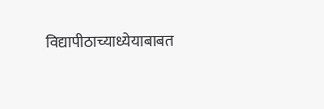विद्यापीठाच्याध्येयाबाबत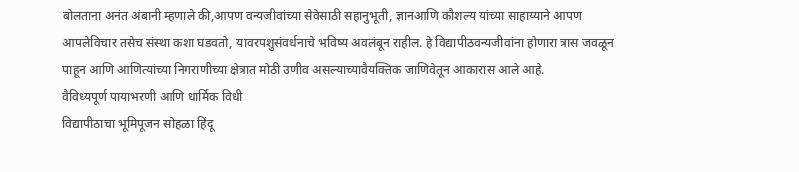बोलताना अनंत अंबानी म्हणाले की,आपण वन्यजीवांच्या सेवेसाठी सहानुभूती, ज्ञानआणि कौशल्य यांच्या साहाय्याने आपण आपलेविचार तसेच संस्था कशा घडवतो, यावरपशुसंवर्धनाचे भविष्य अवलंबून राहील. हे विद्यापीठवन्यजीवांना होणारा त्रास जवळून पाहून आणि आणित्यांच्या निगराणीच्या क्षेत्रात मोठी उणीव असल्याच्यावैयक्तिक जाणिवेतून आकारास आले आहे.
वैविध्यपूर्ण पायाभरणी आणि धार्मिक विधी
विद्यापीठाचा भूमिपूजन सोहळा हिंदू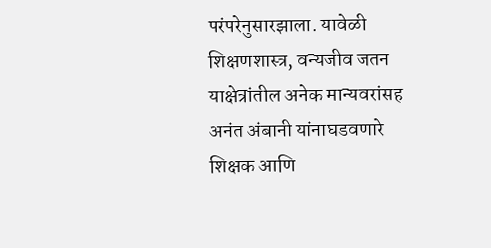परंपरेनुसारझाला. यावेळी शिक्षणशास्त्र, वन्यजीव जतन याक्षेत्रांतील अनेक मान्यवरांसह अनंत अंबानी यांनाघडवणारे शिक्षक आणि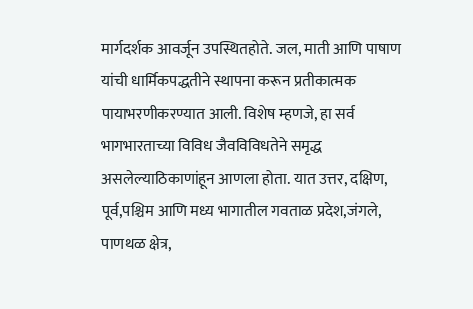मार्गदर्शक आवर्जून उपस्थितहोते. जल, माती आणि पाषाण यांची धार्मिकपद्धतीने स्थापना करून प्रतीकात्मक पायाभरणीकरण्यात आली. विशेष म्हणजे, हा सर्व भागभारताच्या विविध जैवविविधतेने समृद्ध असलेल्याठिकाणांहून आणला होता. यात उत्तर, दक्षिण, पूर्व,पश्चिम आणि मध्य भागातील गवताळ प्रदेश,जंगले, पाणथळ क्षेत्र,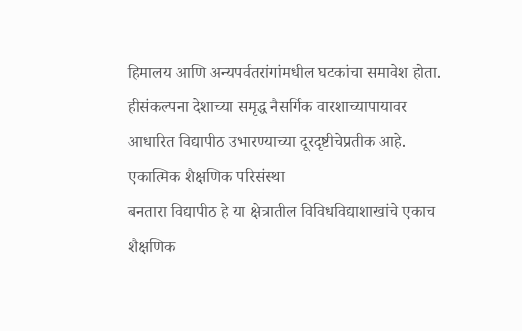हिमालय आणि अन्यपर्वतरांगांमधील घटकांचा समावेश होता. हीसंकल्पना देशाच्या समृद्ध नैसर्गिक वारशाच्यापायावर आधारित विद्यापीठ उभारण्याच्या दूरदृष्टीचेप्रतीक आहे.
एकात्मिक शैक्षणिक परिसंस्था
बनतारा विद्यापीठ हे या क्षेत्रातील विविधविद्याशाखांचे एकाच शैक्षणिक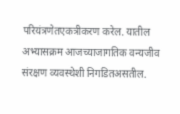परियंत्रणेतएकत्रीकरण करेल. यातील अभ्यासक्रम आजच्याजागतिक वन्यजीव संरक्षण व्यवस्थेशी निगडितअसतील.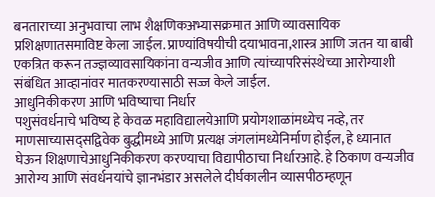बनताराच्या अनुभवाचा लाभ शैक्षणिकअभ्यासक्रमात आणि व्यावसायिक प्रशिक्षणातसमाविष्ट केला जाईल. प्राण्यांविषयीची दयाभावना,शास्त्र आणि जतन या बाबी एकत्रित करून तज्ज्ञव्यावसायिकांना वन्यजीव आणि त्यांच्यापरिसंस्थेच्या आरोग्याशी संबंधित आव्हानांवर मातकरण्यासाठी सज्ज केले जाईल.
आधुनिकीकरण आणि भविष्याचा निर्धार
पशुसंवर्धनाचे भविष्य हे केवळ महाविद्यालयेआणि प्रयोगशाळांमध्येच नव्हे, तर माणसाच्यासद्सद्विवेक बुद्धीमध्ये आणि प्रत्यक्ष जंगलांमध्येनिर्माण होईल, हे ध्यानात घेऊन शिक्षणाचेआधुनिकीकरण करण्याचा विद्यापीठाचा निर्धारआहे. हे ठिकाण वन्यजीव आरोग्य आणि संवर्धनयांचे ज्ञानभंडार असलेले दीर्घकालीन व्यासपीठम्हणून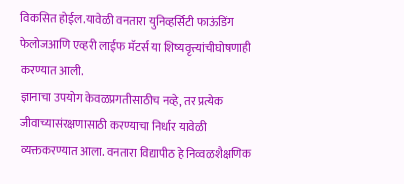विकसित होईल.यावेळी वनतारा युनिव्हर्सिटी फाऊंडिंग फेलोजआणि एव्हरी लाईफ मॅटर्स या शिष्यवृत्त्यांचीघोषणाही करण्यात आली.
ज्ञानाचा उपयोग केवळप्रगतीसाठीच नव्हे, तर प्रत्येक जीवाच्यासंरक्षणासाठी करण्याचा निर्धार यावेळी व्यक्तकरण्यात आला. वनतारा विद्यापीठ हे निव्वळशैक्षणिक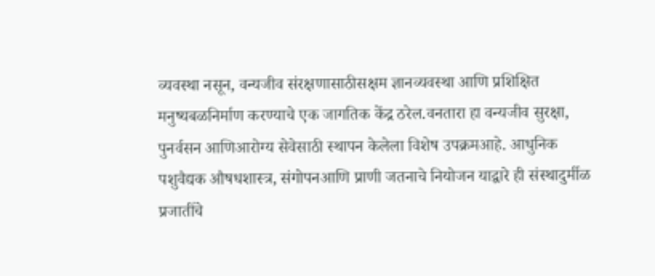व्यवस्था नसून, वन्यजीव संरक्षणासाठीसक्षम ज्ञानव्यवस्था आणि प्रशिक्षित मनुष्यबळनिर्माण करण्याचे एक जागतिक केंद्र ठरेल.वनतारा हा वन्यजीव सुरक्षा, पुनर्वसन आणिआरोग्य सेवेसाठी स्थापन केलेला विशेष उपक्रमआहे. आधुनिक पशुवैद्यक औषधशास्त्र, संगोपनआणि प्राणी जतनाचे नियोजन याद्वारे ही संस्थादुर्मीळ प्रजातींचे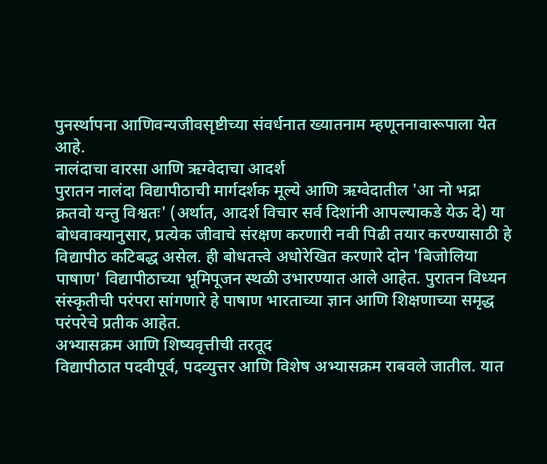पुनर्स्थापना आणिवन्यजीवसृष्टीच्या संवर्धनात ख्यातनाम म्हणूननावारूपाला येत आहे.
नालंदाचा वारसा आणि ऋग्वेदाचा आदर्श
पुरातन नालंदा विद्यापीठाची मार्गदर्शक मूल्ये आणि ऋग्वेदातील 'आ नो भद्रा क्रतवो यन्तु विश्वतः' (अर्थात, आदर्श विचार सर्व दिशांनी आपल्याकडे येऊ दे) या बोधवाक्यानुसार, प्रत्येक जीवाचे संरक्षण करणारी नवी पिढी तयार करण्यासाठी हे विद्यापीठ कटिबद्ध असेल. ही बोधतत्त्वे अधोरेखित करणारे दोन 'बिजोलिया पाषाण' विद्यापीठाच्या भूमिपूजन स्थळी उभारण्यात आले आहेत. पुरातन विध्यन संस्कृतीची परंपरा सांगणारे हे पाषाण भारताच्या ज्ञान आणि शिक्षणाच्या समृद्ध परंपरेचे प्रतीक आहेत.
अभ्यासक्रम आणि शिष्यवृत्तीची तरतूद
विद्यापीठात पदवीपूर्व, पदव्युत्तर आणि विशेष अभ्यासक्रम राबवले जातील. यात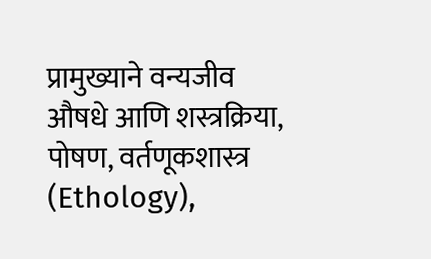प्रामुख्याने वन्यजीव औषधे आणि शस्त्रक्रिया, पोषण, वर्तणूकशास्त्र (Ethology),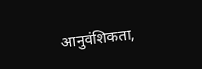आनुवंशिकता,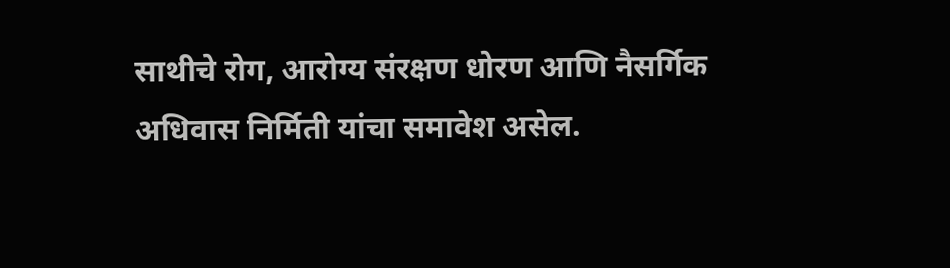साथीचे रोग, आरोग्य संरक्षण धोरण आणि नैसर्गिक अधिवास निर्मिती यांचा समावेश असेल.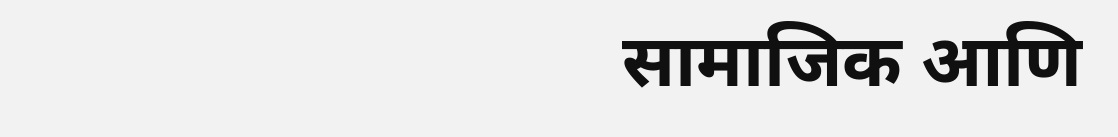सामाजिक आणि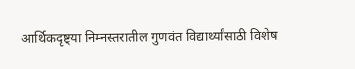आर्थिकदृष्ट्या निम्नस्तरातील गुणवंत विद्यार्थ्यांसाठी विशेष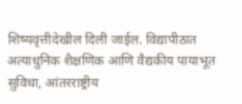शिष्यवृत्तीदेखील दिली जाईल. विद्यापीठात अत्याधुनिक शैक्षणिक आणि वैद्यकीय पायाभूत सुविधा, आंतरराष्ट्रीय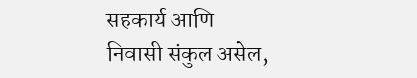सहकार्य आणि निवासी संकुल असेल,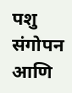पशु संगोपन आणि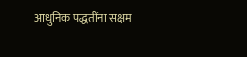आधुनिक पद्धतींना सक्षम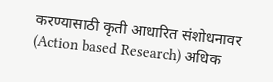करण्यासाठी कृती आधारित संशोधनावर (Action based Research) अधिक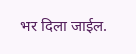भर दिला जाईल.